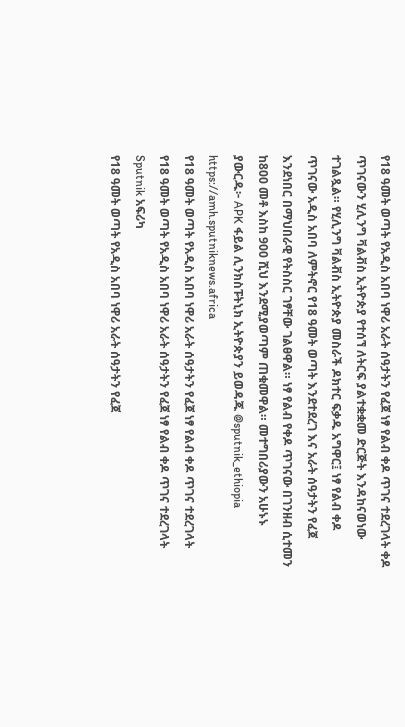የ18 ዓመት ወጣት የአዲስ አበባ ነዋሪ አራት ሰዓታትን የፈጀ ነፃ የልብ ቀዶ ጥገና ተደረገላት ቀዶ ጥገናውን ሂሊንግ ቫልቭስ ኢትዮጵያ የተሰኘ ለትርፍ ያልተቋቋመ ድርጅት እንዳከናወነው ተገልጿል። የሂሊንግ ቫልቭስ ኢትዮጵያ መስራች ዶክተር ፍቃዱ አግዋር፤ ነፃ የልብ ቀዶ ጥገናው አዲስ አበባ ለምትኖር የ18 ዓመት ወጣት እንደተደረገ እና አራት ሰዓታትን የፈጀ እንደነበር በማህበራዊ የትስስር ገፃቸው ገልፀዋል። ነፃ የልብ የቀዶ ጥገናው በገንዘብ ሲተመን ከ800 መቶ እስከ 900 ሺህ እንደሚያወጣም ጠቁመዋል። መተግበሪያውን አሁኑኑ ያውርዱ፦ APK ፋይል ሊንክስፑትኒክ ኢትዮጵያን ይወዳጁ @sputnik_ethiopia
https://amh.sputniknews.africa
የ18 ዓመት ወጣት የአዲስ አበባ ነዋሪ አራት ሰዓታትን የፈጀ ነፃ የልብ ቀዶ ጥገና ተደረገላት
የ18 ዓመት ወጣት የአዲስ አበባ ነዋሪ አራት ሰዓታትን የፈጀ ነፃ የልብ ቀዶ ጥገና ተደረገላት
Sputnik አፍሪካ
የ18 ዓመት ወጣት የአዲስ አበባ ነዋሪ አራት ሰዓታትን የፈጀ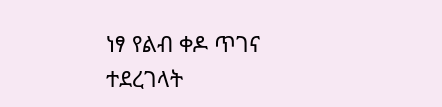ነፃ የልብ ቀዶ ጥገና ተደረገላት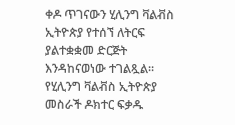ቀዶ ጥገናውን ሂሊንግ ቫልቭስ ኢትዮጵያ የተሰኘ ለትርፍ ያልተቋቋመ ድርጅት እንዳከናወነው ተገልጿል። የሂሊንግ ቫልቭስ ኢትዮጵያ መስራች ዶክተር ፍቃዱ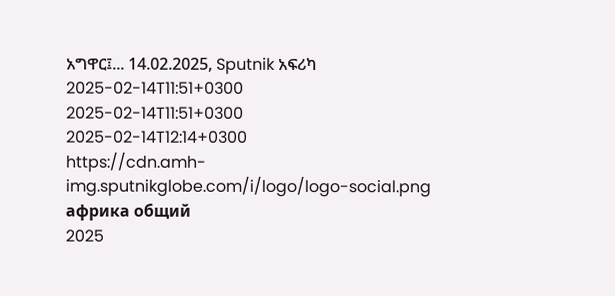አግዋር፤... 14.02.2025, Sputnik አፍሪካ
2025-02-14T11:51+0300
2025-02-14T11:51+0300
2025-02-14T12:14+0300
https://cdn.amh-img.sputnikglobe.com/i/logo/logo-social.png
африка общий
2025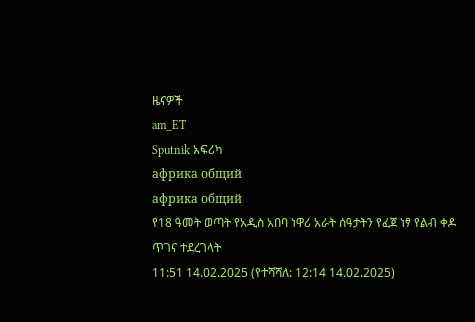ዜናዎች
am_ET
Sputnik አፍሪካ
африка общий
африка общий
የ18 ዓመት ወጣት የአዲስ አበባ ነዋሪ አራት ሰዓታትን የፈጀ ነፃ የልብ ቀዶ ጥገና ተደረገላት
11:51 14.02.2025 (የተሻሻለ: 12:14 14.02.2025)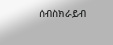ሰብስክራይብ